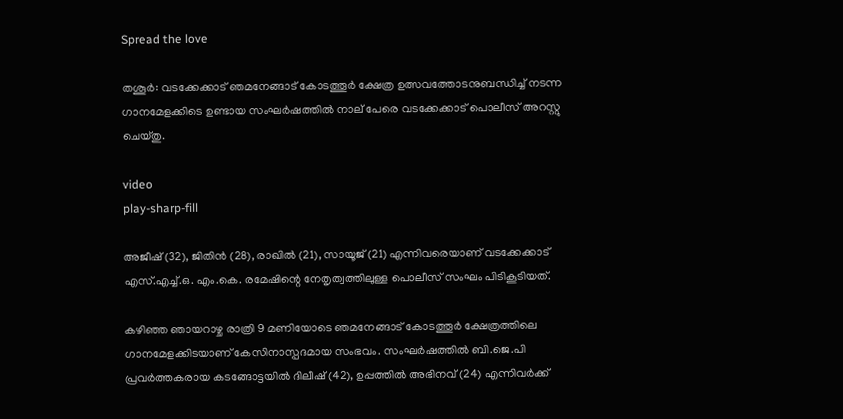Spread the love

തശൂര്‍: വടക്കേക്കാട് ഞമനേങ്ങാട് കോടത്തൂര്‍ ക്ഷേത്ര ഉത്സവത്തോടനുബന്ധിച്ച്‌ നടന്ന ഗാനമേളക്കിടെ ഉണ്ടായ സംഘര്‍ഷത്തില്‍ നാല് പേരെ വടക്കേക്കാട് പൊലീസ് അറസ്റ്റു ചെയ്തു.

video
play-sharp-fill

അജീഷ് (32), ജിതിന്‍ (28), രാഖില്‍ (21), സായൂജ് (21) എന്നിവരെയാണ് വടക്കേക്കാട് എസ്.എച്ച്‌.ഒ. എം.കെ. രമേഷിന്റെ നേതൃത്വത്തിലുള്ള പൊലീസ് സംഘം പിടികൂടിയത്.

കഴിഞ്ഞ ഞായറാഴ്ച രാത്രി 9 മണിയോടെ ഞമനേങ്ങാട് കോടത്തൂര്‍ ക്ഷേത്രത്തിലെ ഗാനമേളക്കിടയാണ് കേസിനാസ്പദമായ സംഭവം. സംഘര്‍ഷത്തില്‍ ബി.ജെ.പി പ്രവര്‍ത്തകരായ കടങ്ങോട്ടയില്‍ ദിലീഷ് (42), ഉപ്പത്തില്‍ അഭിനവ് (24) എന്നിവര്‍ക്ക്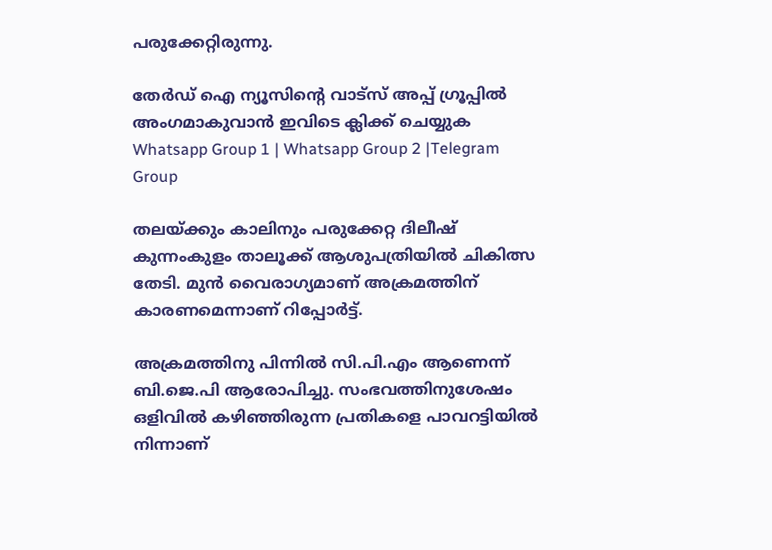പരുക്കേറ്റിരുന്നു.

തേർഡ് ഐ ന്യൂസിന്റെ വാട്സ് അപ്പ് ഗ്രൂപ്പിൽ അംഗമാകുവാൻ ഇവിടെ ക്ലിക്ക് ചെയ്യുക
Whatsapp Group 1 | Whatsapp Group 2 |Telegram Group

തലയ്ക്കും കാലിനും പരുക്കേറ്റ ദിലീഷ് കുന്നംകുളം താലൂക്ക് ആശുപത്രിയില്‍ ചികിത്സ തേടി. മുന്‍ വൈരാഗ്യമാണ് അക്രമത്തിന് കാരണമെന്നാണ് റിപ്പോര്‍ട്ട്.

അക്രമത്തിനു പിന്നില്‍ സി.പി.എം ആണെന്ന് ബി.ജെ.പി ആരോപിച്ചു. സംഭവത്തിനുശേഷം ഒളിവില്‍ കഴിഞ്ഞിരുന്ന പ്രതികളെ പാവറട്ടിയില്‍ നിന്നാണ്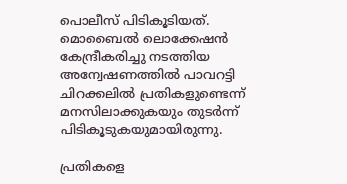പൊലീസ് പിടികൂടിയത്. മൊബൈല്‍ ലൊക്കേഷന്‍ കേന്ദ്രീകരിച്ചു നടത്തിയ അന്വേഷണത്തില്‍ പാവറട്ടി ചിറക്കലില്‍ പ്രതികളുണ്ടെന്ന് മനസിലാക്കുകയും തുടര്‍ന്ന് പിടികൂടുകയുമായിരുന്നു.

പ്രതികളെ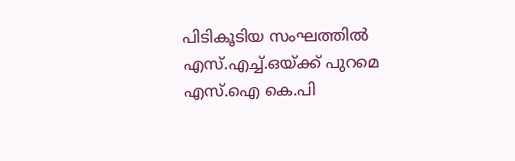പിടികൂടിയ സംഘത്തില്‍ എസ്.എച്ച്‌.ഒയ്ക്ക് പുറമെ എസ്.ഐ കെ.പി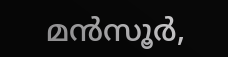മന്‍സൂര്‍,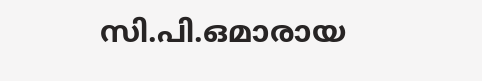സി.പി.ഒമാരായ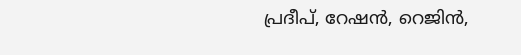പ്രദീപ്, റേഷന്‍, റെജിന്‍,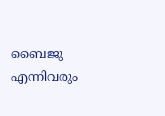ബൈജു എന്നിവരും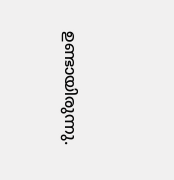ഉണ്ടായിരുന്നു.